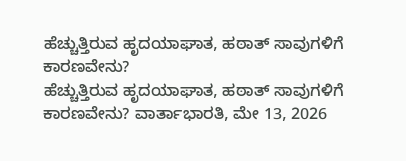ಹೆಚ್ಚುತ್ತಿರುವ ಹೃದಯಾಘಾತ, ಹಠಾತ್ ಸಾವುಗಳಿಗೆ ಕಾರಣವೇನು?
ಹೆಚ್ಚುತ್ತಿರುವ ಹೃದಯಾಘಾತ, ಹಠಾತ್ ಸಾವುಗಳಿಗೆ ಕಾರಣವೇನು? ವಾರ್ತಾಭಾರತಿ, ಮೇ 13, 2026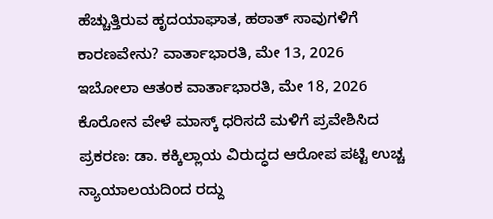ಹೆಚ್ಚುತ್ತಿರುವ ಹೃದಯಾಘಾತ, ಹಠಾತ್ ಸಾವುಗಳಿಗೆ ಕಾರಣವೇನು? ವಾರ್ತಾಭಾರತಿ, ಮೇ 13, 2026
ಇಬೋಲಾ ಆತಂಕ ವಾರ್ತಾಭಾರತಿ, ಮೇ 18, 2026
ಕೊರೋನ ವೇಳೆ ಮಾಸ್ಕ್ ಧರಿಸದೆ ಮಳಿಗೆ ಪ್ರವೇಶಿಸಿದ ಪ್ರಕರಣ: ಡಾ. ಕಕ್ಕಿಲ್ಲಾಯ ವಿರುದ್ಧದ ಆರೋಪ ಪಟ್ಟಿ ಉಚ್ಚ ನ್ಯಾಯಾಲಯದಿಂದ ರದ್ದು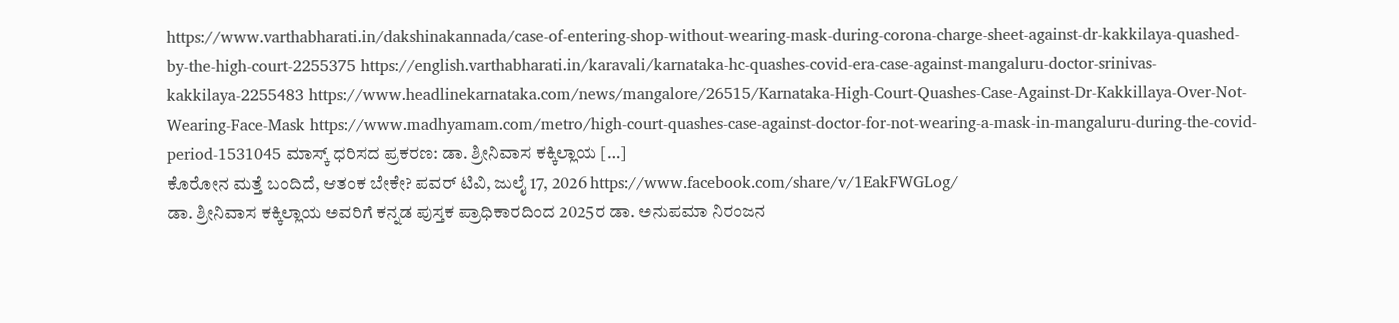https://www.varthabharati.in/dakshinakannada/case-of-entering-shop-without-wearing-mask-during-corona-charge-sheet-against-dr-kakkilaya-quashed-by-the-high-court-2255375 https://english.varthabharati.in/karavali/karnataka-hc-quashes-covid-era-case-against-mangaluru-doctor-srinivas-kakkilaya-2255483 https://www.headlinekarnataka.com/news/mangalore/26515/Karnataka-High-Court-Quashes-Case-Against-Dr-Kakkillaya-Over-Not-Wearing-Face-Mask https://www.madhyamam.com/metro/high-court-quashes-case-against-doctor-for-not-wearing-a-mask-in-mangaluru-during-the-covid-period-1531045 ಮಾಸ್ಕ್ ಧರಿಸದ ಪ್ರಕರಣ: ಡಾ. ಶ್ರೀನಿವಾಸ ಕಕ್ಕಿಲ್ಲಾಯ […]
ಕೊರೋನ ಮತ್ತೆ ಬಂದಿದೆ, ಆತಂಕ ಬೇಕೇ? ಪವರ್ ಟಿವಿ, ಜುಲೈ 17, 2026 https://www.facebook.com/share/v/1EakFWGLog/
ಡಾ. ಶ್ರೀನಿವಾಸ ಕಕ್ಕಿಲ್ಲಾಯ ಅವರಿಗೆ ಕನ್ನಡ ಪುಸ್ತಕ ಪ್ರಾಧಿಕಾರದಿಂದ 2025ರ ಡಾ. ಅನುಪಮಾ ನಿರಂಜನ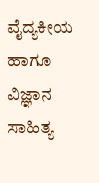ವೈದ್ಯಕೀಯ ಹಾಗೂ ವಿಜ್ಞಾನ ಸಾಹಿತ್ಯ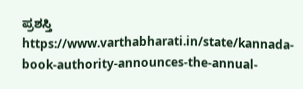ಪ್ರಶಸ್ತಿ https://www.varthabharati.in/state/kannada-book-authority-announces-the-annual-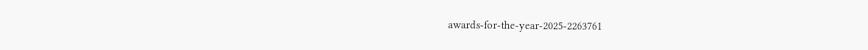awards-for-the-year-2025-2263761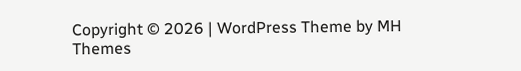Copyright © 2026 | WordPress Theme by MH Themes